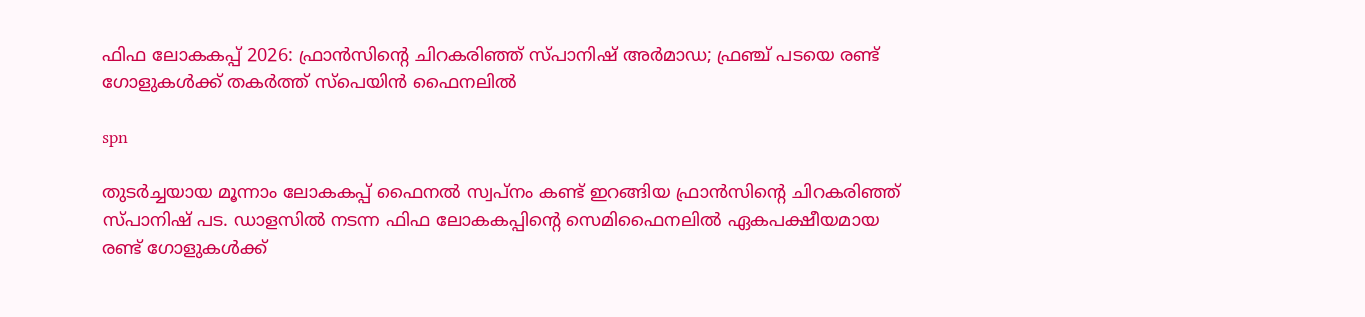ഫിഫ ലോകകപ്പ് 2026: ഫ്രാൻസിന്റെ ചിറകരിഞ്ഞ് സ്പാനിഷ് അർമാഡ; ഫ്രഞ്ച് പടയെ രണ്ട് ഗോളുകൾക്ക് തകർത്ത് സ്പെയിൻ ഫൈനലിൽ

spn

തുടർച്ചയായ മൂന്നാം ലോകകപ്പ് ഫൈനൽ സ്വപ്നം കണ്ട് ഇറങ്ങിയ ഫ്രാൻസിന്റെ ചിറകരിഞ്ഞ് സ്പാനിഷ് പട. ഡാളസിൽ നടന്ന ഫിഫ ലോകകപ്പിന്റെ സെമിഫൈനലിൽ ഏകപക്ഷീയമായ രണ്ട് ഗോളുകൾക്ക്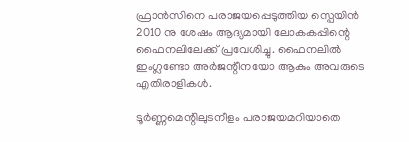ഫ്രാൻസിനെ പരാജയപ്പെടുത്തിയ സ്പെയിൻ 2010 നു ശേഷം ആദ്യമായി ലോകകപ്പിന്റെ ഫൈനലിലേക്ക് പ്രവേശിച്ചു. ഫൈനലിൽ ഇംഗ്ലണ്ടോ അർജന്റീനയോ ആകും അവരുടെ എതിരാളികൾ.

ടൂർണ്ണമെന്റിലുടനീളം പരാജയമറിയാതെ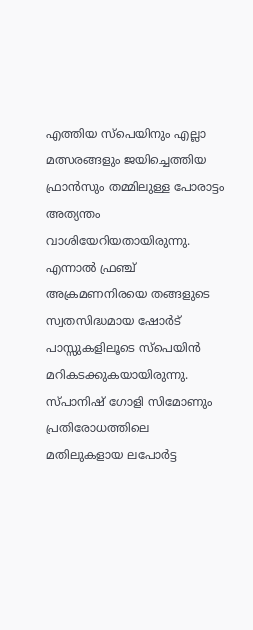എത്തിയ സ്‌പെയിനും എല്ലാ മത്സരങ്ങളും ജയിച്ചെത്തിയ ഫ്രാൻസും തമ്മിലുള്ള പോരാട്ടം അത്യന്തം വാശിയേറിയതായിരുന്നു. എന്നാൽ ഫ്രഞ്ച് അക്രമണനിരയെ തങ്ങളുടെ സ്വതസിദ്ധമായ ഷോർട് പാസ്സുകളിലൂടെ സ്പെയിൻ മറികടക്കുകയായിരുന്നു. സ്പാനിഷ് ഗോളി സിമോണും പ്രതിരോധത്തിലെ മതിലുകളായ ലപോർട്ട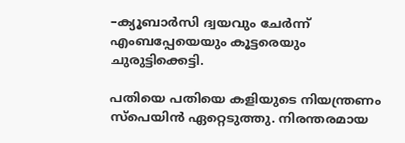–ക്യൂബാർസി ദ്വയവും ചേർന്ന് എംബപ്പേയെയും കൂട്ടരെയും ചുരുട്ടിക്കെട്ടി.

പതിയെ പതിയെ കളിയുടെ നിയന്ത്രണം സ്പെയിൻ ഏറ്റെടുത്തു. നിരന്തരമായ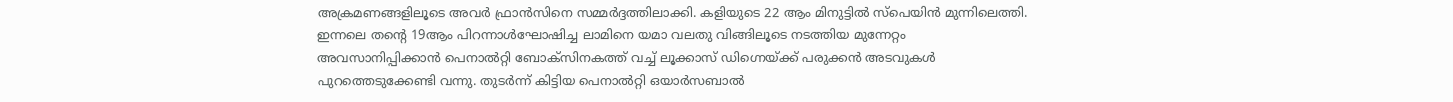അക്രമണങ്ങളിലൂടെ അവർ ഫ്രാൻസിനെ സമ്മർദ്ദത്തിലാക്കി. കളിയുടെ 22 ആം മിനുട്ടിൽ സ്പെയിൻ മുന്നിലെത്തി. ഇന്നലെ തന്റെ 19ആം പിറന്നാൾഘോഷിച്ച ലാമിനെ യമാ വലതു വിങ്ങിലൂടെ നടത്തിയ മുന്നേറ്റം അവസാനിപ്പിക്കാൻ പെനാൽറ്റി ബോക്സിനകത്ത് വച്ച് ലൂക്കാസ് ഡിഗ്നെയ്ക്ക് പരുക്കൻ അടവുകൾ പുറത്തെടുക്കേണ്ടി വന്നു. തുടർന്ന് കിട്ടിയ പെനാൽറ്റി ഒയാർസബാൽ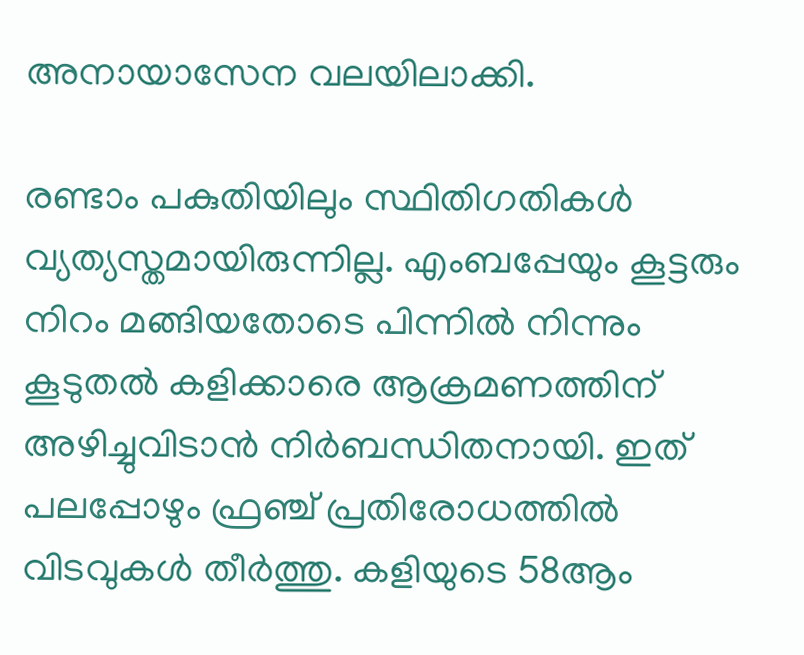അനായാസേന വലയിലാക്കി.

രണ്ടാം പകുതിയിലും സ്ഥിതിഗതികൾ വ്യത്യസ്തമായിരുന്നില്ല. എംബപ്പേയും കൂട്ടരും നിറം മങ്ങിയതോടെ പിന്നിൽ നിന്നും കൂടുതൽ കളിക്കാരെ ആക്രമണത്തിന് അഴിച്ചുവിടാൻ നിർബന്ധിതനായി. ഇത് പലപ്പോഴും ഫ്രഞ്ച് പ്രതിരോധത്തിൽ വിടവുകൾ തീർത്തു. കളിയുടെ 58ആം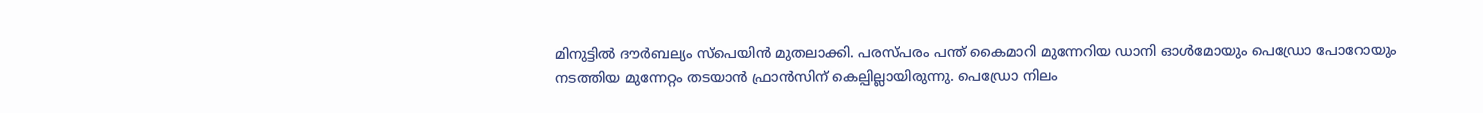മിനുട്ടിൽ ദൗർബല്യം സ്പെയിൻ മുതലാക്കി. പരസ്പരം പന്ത് കൈമാറി മുന്നേറിയ ഡാനി ഓൾമോയും പെഡ്രോ പോറോയും നടത്തിയ മുന്നേറ്റം തടയാൻ ഫ്രാൻസിന് കെല്പില്ലായിരുന്നു. പെഡ്രോ നിലം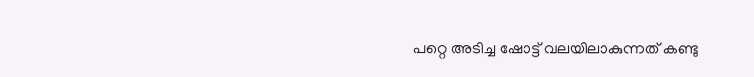പറ്റെ അടിച്ച ഷോട്ട് വലയിലാകുന്നത് കണ്ടു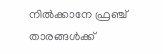നിൽക്കാനേ ഫ്രഞ്ച് താരങ്ങൾക്ക്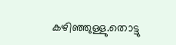കഴിഞ്ഞുള്ളു.തൊട്ടു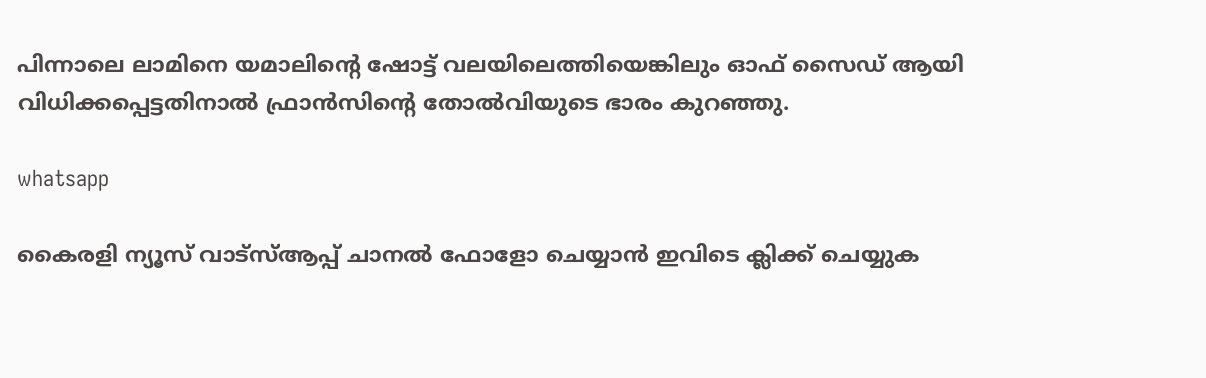പിന്നാലെ ലാമിനെ യമാലിന്റെ ഷോട്ട് വലയിലെത്തിയെങ്കിലും ഓഫ് സൈഡ് ആയി വിധിക്കപ്പെട്ടതിനാൽ ഫ്രാൻസിന്റെ തോൽവിയുടെ ഭാരം കുറഞ്ഞു.

whatsapp

കൈരളി ന്യൂസ് വാട്‌സ്ആപ്പ് ചാനല്‍ ഫോളോ ചെയ്യാന്‍ ഇവിടെ ക്ലിക്ക് ചെയ്യുക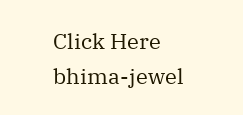Click Here
bhima-jewel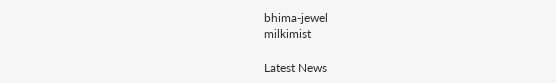bhima-jewel
milkimist

Latest News